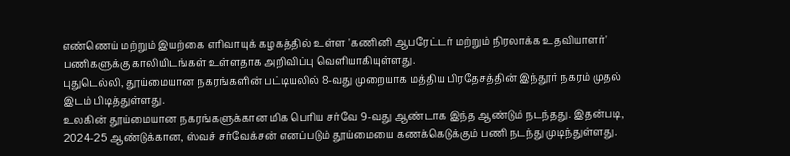எண்ணெய் மற்றும் இயற்கை எரிவாயுக் கழகத்தில் உள்ள 'கணினி ஆபரேட்டர் மற்றும் நிரலாக்க உதவியாளர்' பணிகளுக்கு காலியிடங்கள் உள்ளதாக அறிவிப்பு வெளியாகியுள்ளது.
புதுடெல்லி, தூய்மையான நகரங்களின் பட்டியலில் 8-வது முறையாக மத்திய பிரதேசத்தின் இந்தூர் நகரம் முதல் இடம் பிடித்துள்ளது.
உலகின் தூய்மையான நகரங்களுக்கான மிக பெரிய சர்வே 9-வது ஆண்டாக இந்த ஆண்டும் நடந்தது. இதன்படி, 2024-25 ஆண்டுக்கான, ஸ்வச் சர்வேக்சன் எனப்படும் தூய்மையை கணக்கெடுக்கும் பணி நடந்து முடிந்துள்ளது.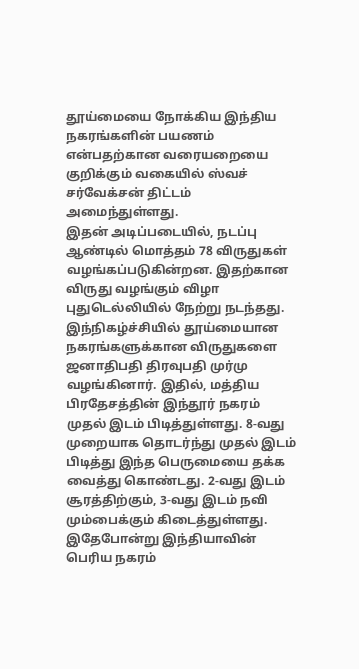தூய்மையை நோக்கிய இந்திய நகரங்களின் பயணம் என்பதற்கான வரையறையை குறிக்கும் வகையில் ஸ்வச் சர்வேக்சன் திட்டம் அமைந்துள்ளது.
இதன் அடிப்படையில், நடப்பு ஆண்டில் மொத்தம் 78 விருதுகள் வழங்கப்படுகின்றன. இதற்கான விருது வழங்கும் விழா புதுடெல்லியில் நேற்று நடந்தது. இந்நிகழ்ச்சியில் தூய்மையான நகரங்களுக்கான விருதுகளை ஜனாதிபதி திரவுபதி முர்மு வழங்கினார். இதில், மத்திய பிரதேசத்தின் இந்தூர் நகரம் முதல் இடம் பிடித்துள்ளது. 8-வது முறையாக தொடர்ந்து முதல் இடம் பிடித்து இந்த பெருமையை தக்க வைத்து கொண்டது. 2-வது இடம் சூரத்திற்கும், 3-வது இடம் நவி மும்பைக்கும் கிடைத்துள்ளது.
இதேபோன்று இந்தியாவின் பெரிய நகரம்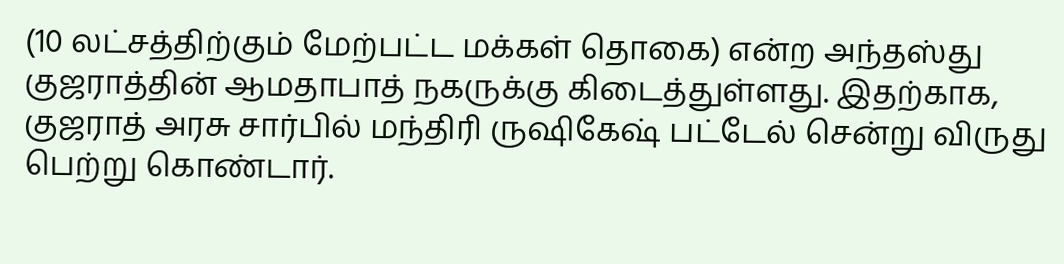(10 லட்சத்திற்கும் மேற்பட்ட மக்கள் தொகை) என்ற அந்தஸ்து குஜராத்தின் ஆமதாபாத் நகருக்கு கிடைத்துள்ளது. இதற்காக, குஜராத் அரசு சார்பில் மந்திரி ருஷிகேஷ் பட்டேல் சென்று விருது பெற்று கொண்டார்.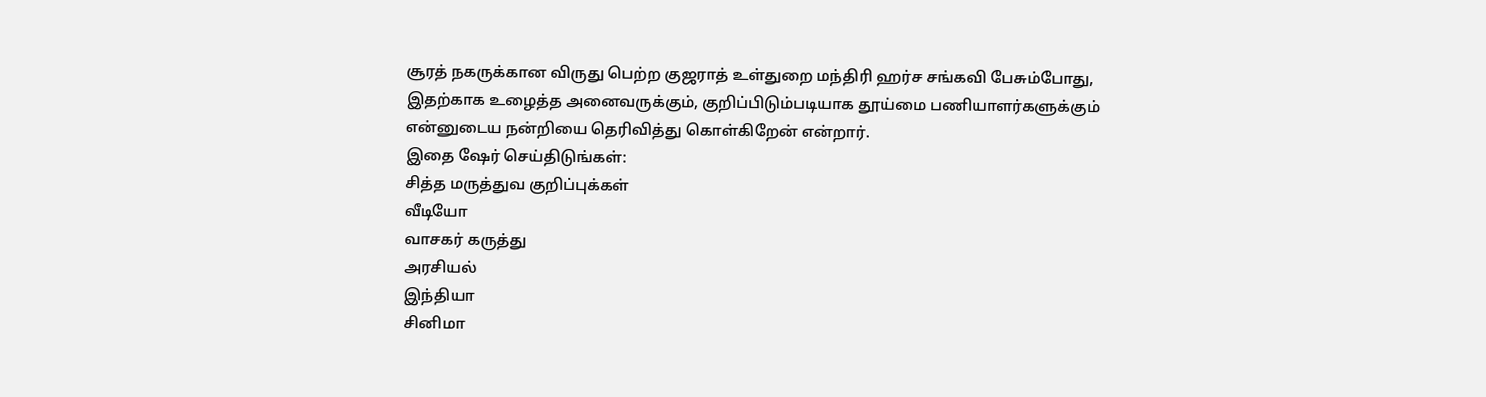சூரத் நகருக்கான விருது பெற்ற குஜராத் உள்துறை மந்திரி ஹர்ச சங்கவி பேசும்போது, இதற்காக உழைத்த அனைவருக்கும், குறிப்பிடும்படியாக தூய்மை பணியாளர்களுக்கும் என்னுடைய நன்றியை தெரிவித்து கொள்கிறேன் என்றார்.
இதை ஷேர் செய்திடுங்கள்:
சித்த மருத்துவ குறிப்புக்கள்
வீடியோ
வாசகர் கருத்து
அரசியல்
இந்தியா
சினிமா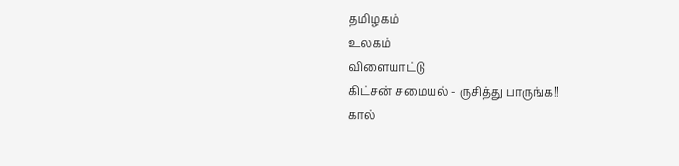தமிழகம்
உலகம்
விளையாட்டு
கிட்சன் சமையல் - ருசித்து பாருங்க!!
கால்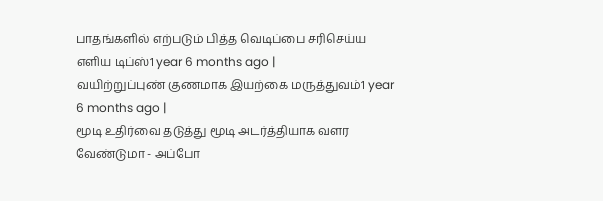பாதங்களில் எற்படும் பித்த வெடிப்பை சரிசெய்ய எளிய டிப்ஸ்1 year 6 months ago |
வயிற்றுப்புண் குணமாக இயற்கை மருத்துவம்1 year 6 months ago |
மூடி உதிர்வை தடுத்து மூடி அடர்த்தியாக வளர வேண்டுமா - அப்போ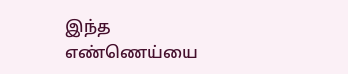இந்த எண்ணெய்யை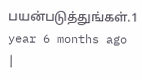பயன்படுத்துங்கள்.1 year 6 months ago |